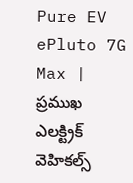Pure EV ePluto 7G Max | ప్రముఖ ఎలక్ట్రిక్ వెహికల్స్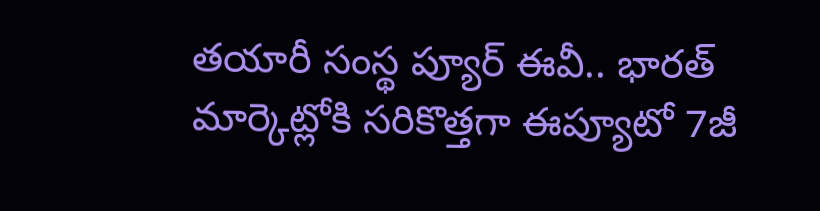తయారీ సంస్థ ప్యూర్ ఈవీ.. భారత్ మార్కెట్లోకి సరికొత్తగా ఈప్యూటో 7జీ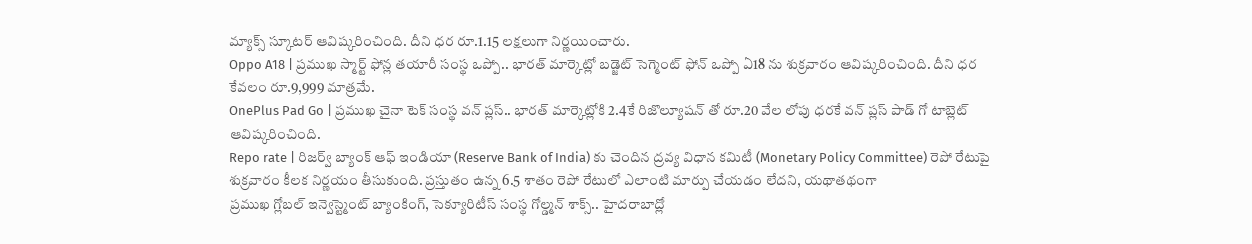మ్యాక్స్ స్కూటర్ ఆవిష్కరించింది. దీని ధర రూ.1.15 లక్షలుగా నిర్ణయించారు.
Oppo A18 | ప్రముఖ స్మార్ట్ ఫోన్ల తయారీ సంస్థ ఒప్పో.. భారత్ మార్కెట్లో బడ్జెట్ సెగ్మెంట్ ఫోన్ ఒప్పో ఏ18 ను శుక్రవారం ఆవిష్కరించింది. దీని ధర కేవలం రూ.9,999 మాత్రమే.
OnePlus Pad Go | ప్రముఖ చైనా టెక్ సంస్థ వన్ ప్లస్.. భారత్ మార్కెట్లోకి 2.4కే రిజొల్యూషన్ తో రూ.20 వేల లోపు ధరకే వన్ ప్లస్ పాడ్ గో టాబ్లెట్ ఆవిష్కరించింది.
Repo rate | రిజర్వ్ బ్యాంక్ ఆఫ్ ఇండియా (Reserve Bank of India) కు చెందిన ద్రవ్య విధాన కమిటీ (Monetary Policy Committee) రెపో రేటుపై శుక్రవారం కీలక నిర్ణయం తీసుకుంది. ప్రస్తుతం ఉన్న 6.5 శాతం రెపో రేటులో ఎలాంటి మార్పు చేయడం లేదని, యథాతథంగా
ప్రముఖ గ్లోబల్ ఇన్వెస్ట్మెంట్ బ్యాంకింగ్, సెక్యూరిటీస్ సంస్థ గోల్డ్మన్ శాక్స్.. హైదరాబాద్లో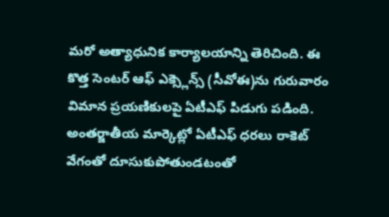మరో అత్యాధునిక కార్యాలయాన్ని తెరిచింది. ఈ కొత్త సెంటర్ ఆఫ్ ఎక్స్లెన్స్ (సీవోఈ)ను గురువారం
విమాన ప్రయణికులపై ఏటీఎఫ్ పిడుగు పడింది. అంతర్జాతీయ మార్కెట్లో ఏటీఎఫ్ ధరలు రాకెట్ వేగంతో దూసుకుపోతుండటంతో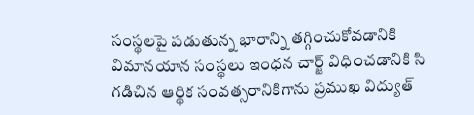సంస్థలపై పడుతున్న భారాన్ని తగ్గించుకోవడానికి విమానయాన సంస్థలు ఇంధన చార్జ్ విధించడానికి సి
గడిచిన ఆర్థిక సంవత్సరానికిగాను ప్రముఖ విద్యుత్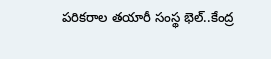పరికరాల తయారీ సంస్థ భెల్..కేంద్ర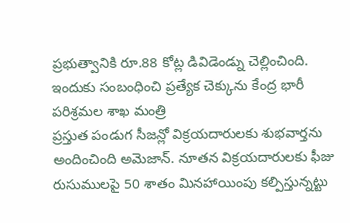ప్రభుత్వానికి రూ.88 కోట్ల డివిడెండ్ను చెల్లించింది. ఇందుకు సంబంధించి ప్రత్యేక చెక్కును కేంద్ర భారీ పరిశ్రమల శాఖ మంత్రి
ప్రస్తుత పండుగ సీజన్లో విక్రయదారులకు శుభవార్తను అందించింది అమెజాన్. నూతన విక్రయదారులకు ఫీజు రుసుములపై 50 శాతం మినహాయింపు కల్పిస్తున్నట్టు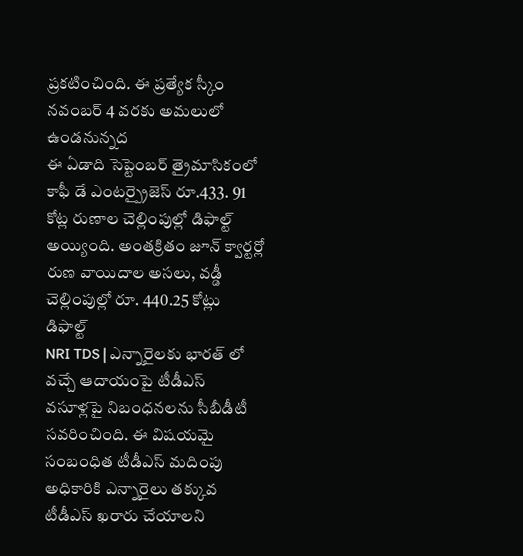ప్రకటించింది. ఈ ప్రత్యేక స్కీం నవంబర్ 4 వరకు అమలులో ఉండనున్నద
ఈ ఏడాది సెప్టెంబర్ త్రైమాసికంలో కాఫీ డే ఎంటర్ప్రైజెస్ రూ.433. 91 కోట్ల రుణాల చెల్లింపుల్లో డిఫాల్ట్ అయ్యింది. అంతక్రితం జూన్ క్వార్టర్లో రుణ వాయిదాల అసలు, వడ్డీ చెల్లింపుల్లో రూ. 440.25 కోట్లు డిఫాల్ట్
NRI TDS | ఎన్నారైలకు భారత్ లో వచ్చే ఆదాయంపై టీడీఎస్ వసూళ్లపై నిబంధనలను సీబీడీటీ సవరించింది. ఈ విషయమై సంబంధిత టీడీఎస్ మదింపు అధికారికి ఎన్నారైలు తక్కువ టీడీఎస్ ఖరారు చేయాలని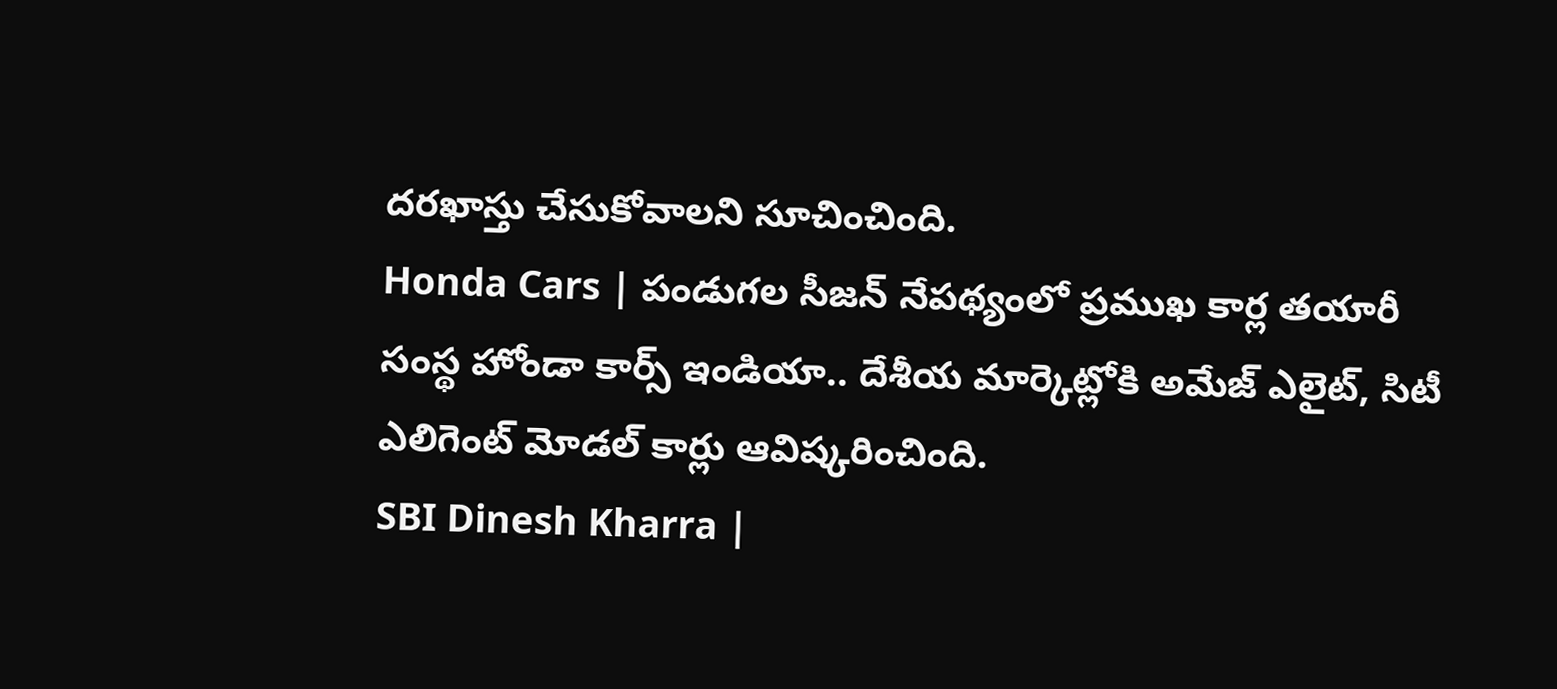దరఖాస్తు చేసుకోవాలని సూచించింది.
Honda Cars | పండుగల సీజన్ నేపథ్యంలో ప్రముఖ కార్ల తయారీ సంస్థ హోండా కార్స్ ఇండియా.. దేశీయ మార్కెట్లోకి అమేజ్ ఎలైట్, సిటీ ఎలిగెంట్ మోడల్ కార్లు ఆవిష్కరించింది.
SBI Dinesh Kharra |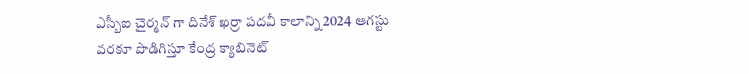ఎస్బీఐ చైర్మన్ గా దినేశ్ ఖర్రా పదవీ కాలాన్ని 2024 ఆగస్టు వరకూ పొడిగిస్తూ కేంద్ర క్యాబినెట్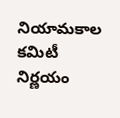నియామకాల కమిటీ నిర్ణయం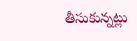తీసుకున్నట్లు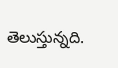తెలుస్తున్నది.